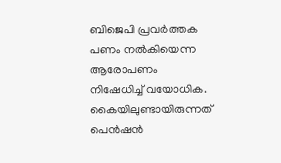ബിജെപി പ്രവർത്തക പണം നൽകിയെന്ന ആരോപണം നിഷേധിച്ച് വയോധിക. കൈയിലുണ്ടായിരുന്നത് പെൻഷൻ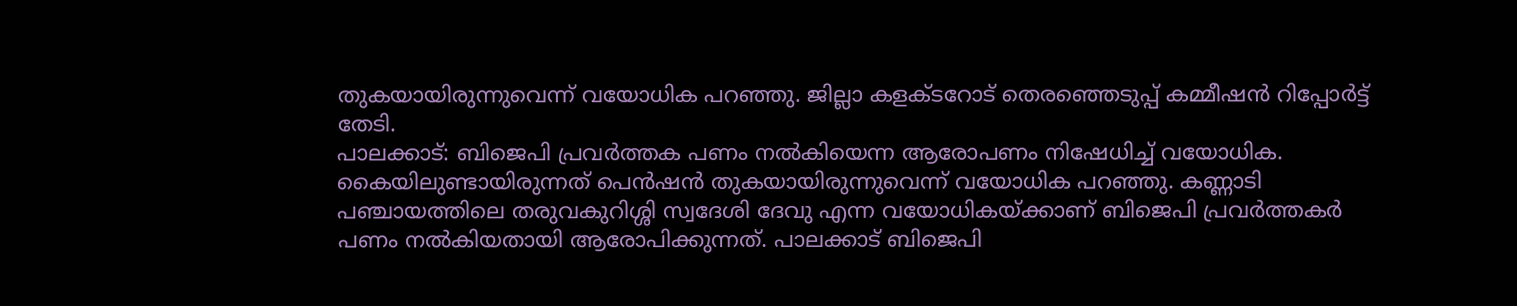തുകയായിരുന്നുവെന്ന് വയോധിക പറഞ്ഞു. ജില്ലാ കളക്ടറോട് തെരഞ്ഞെടുപ്പ് കമ്മീഷൻ റിപ്പോർട്ട് തേടി.
പാലക്കാട്: ബിജെപി പ്രവർത്തക പണം നൽകിയെന്ന ആരോപണം നിഷേധിച്ച് വയോധിക. കൈയിലുണ്ടായിരുന്നത് പെൻഷൻ തുകയായിരുന്നുവെന്ന് വയോധിക പറഞ്ഞു. കണ്ണാടി പഞ്ചായത്തിലെ തരുവകുറിശ്ശി സ്വദേശി ദേവു എന്ന വയോധികയ്ക്കാണ് ബിജെപി പ്രവർത്തകർ പണം നൽകിയതായി ആരോപിക്കുന്നത്. പാലക്കാട് ബിജെപി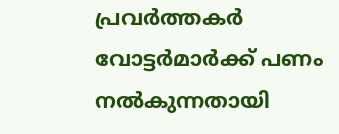പ്രവർത്തകർ വോട്ടർമാർക്ക് പണം നൽകുന്നതായി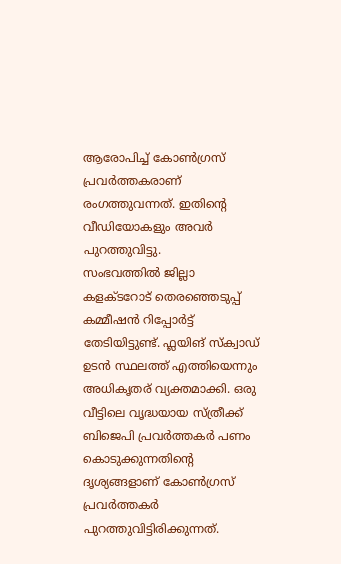ആരോപിച്ച് കോൺഗ്രസ് പ്രവർത്തകരാണ് രംഗത്തുവന്നത്. ഇതിൻ്റെ വീഡിയോകളും അവർ പുറത്തുവിട്ടു.
സംഭവത്തിൽ ജില്ലാ കളക്ടറോട് തെരഞ്ഞെടുപ്പ് കമ്മീഷൻ റിപ്പോർട്ട് തേടിയിട്ടുണ്ട്. ഫ്ലയിങ് സ്ക്വാഡ് ഉടൻ സ്ഥലത്ത് എത്തിയെന്നും അധികൃതര് വ്യക്തമാക്കി. ഒരു വീട്ടിലെ വൃദ്ധയായ സ്ത്രീക്ക് ബിജെപി പ്രവർത്തകർ പണം കൊടുക്കുന്നതിന്റെ ദൃശ്യങ്ങളാണ് കോൺഗ്രസ് പ്രവർത്തകർ പുറത്തുവിട്ടിരിക്കുന്നത്.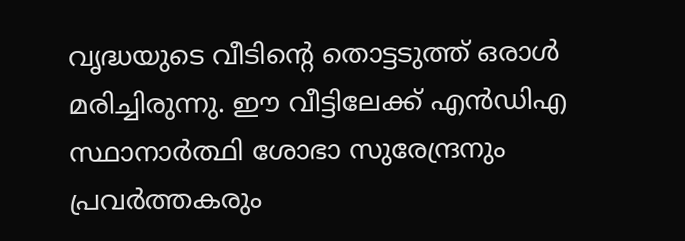വൃദ്ധയുടെ വീടിന്റെ തൊട്ടടുത്ത് ഒരാൾ മരിച്ചിരുന്നു. ഈ വീട്ടിലേക്ക് എൻഡിഎ സ്ഥാനാർത്ഥി ശോഭാ സുരേന്ദ്രനും പ്രവർത്തകരും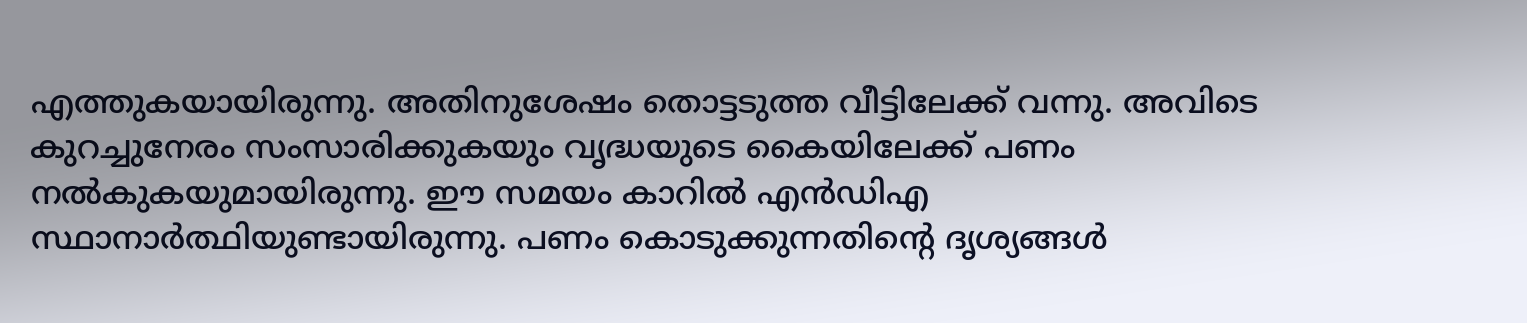എത്തുകയായിരുന്നു. അതിനുശേഷം തൊട്ടടുത്ത വീട്ടിലേക്ക് വന്നു. അവിടെ കുറച്ചുനേരം സംസാരിക്കുകയും വൃദ്ധയുടെ കൈയിലേക്ക് പണം നൽകുകയുമായിരുന്നു. ഈ സമയം കാറിൽ എൻഡിഎ സ്ഥാനാർത്ഥിയുണ്ടായിരുന്നു. പണം കൊടുക്കുന്നതിന്റെ ദൃശ്യങ്ങൾ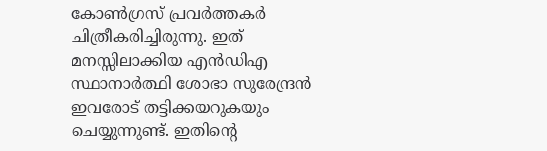കോൺഗ്രസ് പ്രവർത്തകർ ചിത്രീകരിച്ചിരുന്നു. ഇത് മനസ്സിലാക്കിയ എൻഡിഎ സ്ഥാനാർത്ഥി ശോഭാ സുരേന്ദ്രൻ ഇവരോട് തട്ടിക്കയറുകയും ചെയ്യുന്നുണ്ട്. ഇതിന്റെ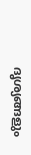ദൃശ്യങ്ങളും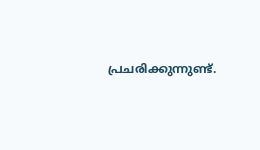പ്രചരിക്കുന്നുണ്ട്.